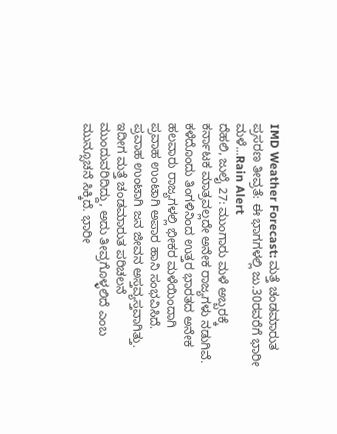IMD Weather Forecast: ಮತ್ತೆ ಚಂಡಮಾರುತ ಪ್ರಸರಣ ತೀವ್ರತೆ: ಈ ಭಾಗಗಳಲ್ಲಿ ಜು.30ರವರೆಗೆ ಭಾರೀ ಮಳೆ...Rain Alert
ದೆಹಲಿ, ಜುಲೈ 27: ಮುಂಗಾರು ಮಳೆ ಅಬ್ಬರಕ್ಕೆ ಕರ್ನಾಟಕ ಮಾತ್ರವಲ್ಲದೇ ಅನೇಕ ರಾಜ್ಯಗಳು ನಡುಗಿವೆ. ಕಳೆದೊಂದು ತಿಂಗಳಿನಿಂದ ಉತ್ತರ ಭಾರತದ ಅನೇಕ ಹಲವಾರು ರಾಜ್ಯಗಳಲ್ಲಿ ಭೀಕರ ಮಳೆಯಿಂದಾಗಿ ಪ್ರವಾಹ ಉಂಟಾಗಿ ಅಪಾರ ಹಾನಿ ಸಂಭವಿಸಿದೆ. ಪ್ರವಾಹ ಉಂಟಾಗಿ ಜನ ಜೀವನ ಅಸ್ತವ್ಯಸ್ತವಾಗಿತ್ತು. ಇದೀಗ ಮತ್ತೆ ಚಂಡಮಾರುತ ಪರಿಚಲನೆ ಮುಂದುವರಿದಿದ್ದು, ಅದು ತೀವ್ರಗೊಳ್ಳಲಿದೆ ಎಂಬ ಮುನ್ಸೂಚನೆ ಸಿಕ್ಕಿದೆ. ಭಾರೀ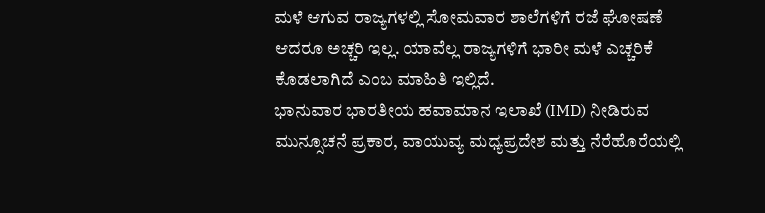ಮಳೆ ಆಗುವ ರಾಜ್ಯಗಳಲ್ಲಿ ಸೋಮವಾರ ಶಾಲೆಗಳಿಗೆ ರಜೆ ಘೋಷಣೆ ಆದರೂ ಅಚ್ಚರಿ ಇಲ್ಲ. ಯಾವೆಲ್ಲ ರಾಜ್ಯಗಳಿಗೆ ಭಾರೀ ಮಳೆ ಎಚ್ಚರಿಕೆ ಕೊಡಲಾಗಿದೆ ಎಂಬ ಮಾಹಿತಿ ಇಲ್ಲಿದೆ.
ಭಾನುವಾರ ಭಾರತೀಯ ಹವಾಮಾನ ಇಲಾಖೆ (IMD) ನೀಡಿರುವ ಮುನ್ಸೂಚನೆ ಪ್ರಕಾರ, ವಾಯುವ್ಯ ಮಧ್ಯಪ್ರದೇಶ ಮತ್ತು ನೆರೆಹೊರೆಯಲ್ಲಿ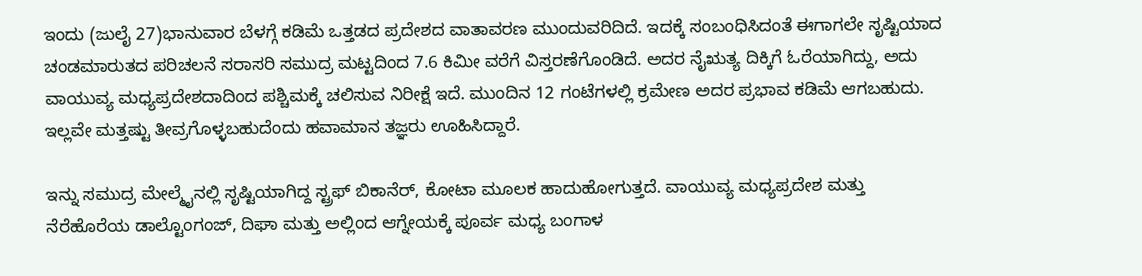ಇಂದು (ಜುಲೈ 27)ಭಾನುವಾರ ಬೆಳಗ್ಗೆ ಕಡಿಮೆ ಒತ್ತಡದ ಪ್ರದೇಶದ ವಾತಾವರಣ ಮುಂದುವರಿದಿದೆ. ಇದಕ್ಕೆ ಸಂಬಂಧಿಸಿದಂತೆ ಈಗಾಗಲೇ ಸೃಷ್ಟಿಯಾದ ಚಂಡಮಾರುತದ ಪರಿಚಲನೆ ಸರಾಸರಿ ಸಮುದ್ರ ಮಟ್ಟದಿಂದ 7.6 ಕಿಮೀ ವರೆಗೆ ವಿಸ್ತರಣೆಗೊಂಡಿದೆ. ಅದರ ನೈಋತ್ಯ ದಿಕ್ಕಿಗೆ ಓರೆಯಾಗಿದ್ದು, ಅದು ವಾಯುವ್ಯ ಮಧ್ಯಪ್ರದೇಶದಾದಿಂದ ಪಶ್ಚಿಮಕ್ಕೆ ಚಲಿಸುವ ನಿರೀಕ್ಷೆ ಇದೆ. ಮುಂದಿನ 12 ಗಂಟೆಗಳಲ್ಲಿ ಕ್ರಮೇಣ ಅದರ ಪ್ರಭಾವ ಕಡಿಮೆ ಆಗಬಹುದು. ಇಲ್ಲವೇ ಮತ್ತಷ್ಟು ತೀವ್ರಗೊಳ್ಳಬಹುದೆಂದು ಹವಾಮಾನ ತಜ್ಞರು ಊಹಿಸಿದ್ದಾರೆ.

ಇನ್ನು ಸಮುದ್ರ ಮೇಲ್ಮೈನಲ್ಲಿ ಸೃಷ್ಟಿಯಾಗಿದ್ದ ಸ್ಟ್ರಫ್ ಬಿಕಾನೆರ್, ಕೋಟಾ ಮೂಲಕ ಹಾದುಹೋಗುತ್ತದೆ. ವಾಯುವ್ಯ ಮಧ್ಯಪ್ರದೇಶ ಮತ್ತು ನೆರೆಹೊರೆಯ ಡಾಲ್ಟೊಂಗಂಜ್, ದಿಘಾ ಮತ್ತು ಅಲ್ಲಿಂದ ಆಗ್ನೇಯಕ್ಕೆ ಪೂರ್ವ ಮಧ್ಯ ಬಂಗಾಳ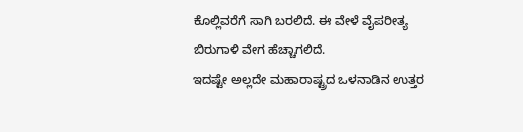ಕೊಲ್ಲಿವರೆಗೆ ಸಾಗಿ ಬರಲಿದೆ. ಈ ವೇಳೆ ವೈಪರೀತ್ಯ ಬಿರುಗಾಳಿ ವೇಗ ಹೆಚ್ಚಾಗಲಿದೆ.
ಇದಷ್ಟೇ ಅಲ್ಲದೇ ಮಹಾರಾಷ್ಟ್ರದ ಒಳನಾಡಿನ ಉತ್ತರ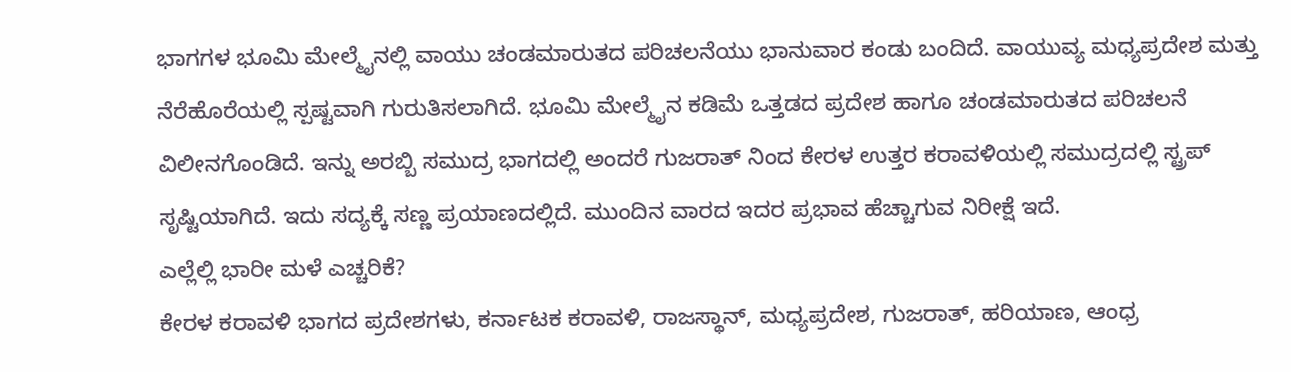ಭಾಗಗಳ ಭೂಮಿ ಮೇಲ್ಮೈನಲ್ಲಿ ವಾಯು ಚಂಡಮಾರುತದ ಪರಿಚಲನೆಯು ಭಾನುವಾರ ಕಂಡು ಬಂದಿದೆ. ವಾಯುವ್ಯ ಮಧ್ಯಪ್ರದೇಶ ಮತ್ತು ನೆರೆಹೊರೆಯಲ್ಲಿ ಸ್ಪಷ್ಟವಾಗಿ ಗುರುತಿಸಲಾಗಿದೆ. ಭೂಮಿ ಮೇಲ್ಮೈನ ಕಡಿಮೆ ಒತ್ತಡದ ಪ್ರದೇಶ ಹಾಗೂ ಚಂಡಮಾರುತದ ಪರಿಚಲನೆ ವಿಲೀನಗೊಂಡಿದೆ. ಇನ್ನು ಅರಬ್ಬಿ ಸಮುದ್ರ ಭಾಗದಲ್ಲಿ ಅಂದರೆ ಗುಜರಾತ್ ನಿಂದ ಕೇರಳ ಉತ್ತರ ಕರಾವಳಿಯಲ್ಲಿ ಸಮುದ್ರದಲ್ಲಿ ಸ್ಟ್ರಪ್ ಸೃಷ್ಟಿಯಾಗಿದೆ. ಇದು ಸದ್ಯಕ್ಕೆ ಸಣ್ಣ ಪ್ರಯಾಣದಲ್ಲಿದೆ. ಮುಂದಿನ ವಾರದ ಇದರ ಪ್ರಭಾವ ಹೆಚ್ಚಾಗುವ ನಿರೀಕ್ಷೆ ಇದೆ.
ಎಲ್ಲೆಲ್ಲಿ ಭಾರೀ ಮಳೆ ಎಚ್ಚರಿಕೆ?
ಕೇರಳ ಕರಾವಳಿ ಭಾಗದ ಪ್ರದೇಶಗಳು, ಕರ್ನಾಟಕ ಕರಾವಳಿ, ರಾಜಸ್ಥಾನ್, ಮಧ್ಯಪ್ರದೇಶ, ಗುಜರಾತ್, ಹರಿಯಾಣ, ಆಂಧ್ರ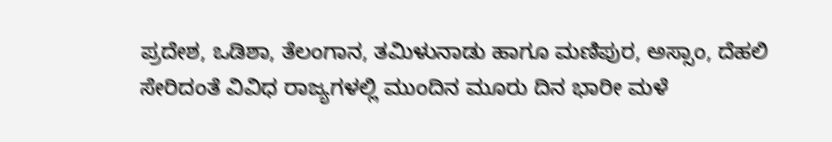ಪ್ರದೇಶ, ಒಡಿಶಾ, ತೆಲಂಗಾನ, ತಮಿಳುನಾಡು ಹಾಗೂ ಮಣಿಪುರ, ಅಸ್ಸಾಂ, ದೆಹಲಿ ಸೇರಿದಂತೆ ವಿವಿಧ ರಾಜ್ಯಗಳಲ್ಲಿ ಮುಂದಿನ ಮೂರು ದಿನ ಭಾರೀ ಮಳೆ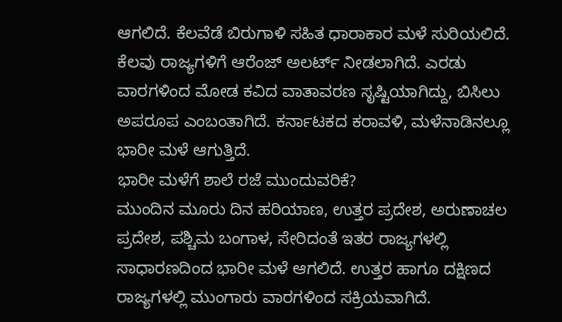ಆಗಲಿದೆ. ಕೆಲವೆಡೆ ಬಿರುಗಾಳಿ ಸಹಿತ ಧಾರಾಕಾರ ಮಳೆ ಸುರಿಯಲಿದೆ. ಕೆಲವು ರಾಜ್ಯಗಳಿಗೆ ಆರೆಂಜ್ ಅಲರ್ಟ್ ನೀಡಲಾಗಿದೆ. ಎರಡು ವಾರಗಳಿಂದ ಮೋಡ ಕವಿದ ವಾತಾವರಣ ಸೃಷ್ಟಿಯಾಗಿದ್ದು, ಬಿಸಿಲು ಅಪರೂಪ ಎಂಬಂತಾಗಿದೆ. ಕರ್ನಾಟಕದ ಕರಾವಳಿ, ಮಳೆನಾಡಿನಲ್ಲೂ ಭಾರೀ ಮಳೆ ಆಗುತ್ತಿದೆ.
ಭಾರೀ ಮಳೆಗೆ ಶಾಲೆ ರಜೆ ಮುಂದುವರಿಕೆ?
ಮುಂದಿನ ಮೂರು ದಿನ ಹರಿಯಾಣ, ಉತ್ತರ ಪ್ರದೇಶ, ಅರುಣಾಚಲ ಪ್ರದೇಶ, ಪಶ್ಚಿಮ ಬಂಗಾಳ, ಸೇರಿದಂತೆ ಇತರ ರಾಜ್ಯಗಳಲ್ಲಿ ಸಾಧಾರಣದಿಂದ ಭಾರೀ ಮಳೆ ಆಗಲಿದೆ. ಉತ್ತರ ಹಾಗೂ ದಕ್ಷಿಣದ ರಾಜ್ಯಗಳಲ್ಲಿ ಮುಂಗಾರು ವಾರಗಳಿಂದ ಸಕ್ರಿಯವಾಗಿದೆ.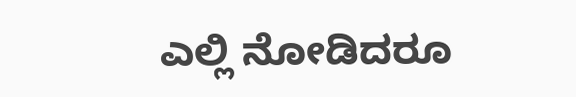ಎಲ್ಲಿ ನೋಡಿದರೂ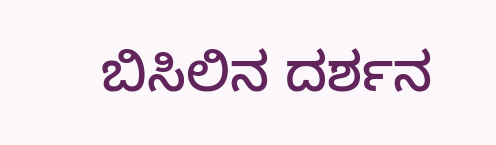ಬಿಸಿಲಿನ ದರ್ಶನ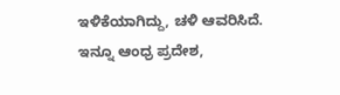ಇಳಿಕೆಯಾಗಿದ್ದು, ಚಳಿ ಆವರಿಸಿದೆ. ಇನ್ನೂ ಆಂಧ್ರ ಪ್ರದೇಶ,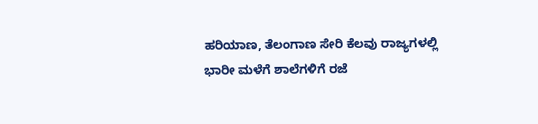ಹರಿಯಾಣ, ತೆಲಂಗಾಣ ಸೇರಿ ಕೆಲವು ರಾಜ್ಯಗಳಲ್ಲಿ ಭಾರೀ ಮಳೆಗೆ ಶಾಲೆಗಳಿಗೆ ರಜೆ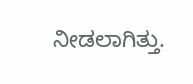ನೀಡಲಾಗಿತ್ತು.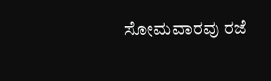ಸೋಮವಾರವು ರಜೆ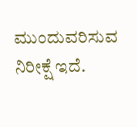ಮುಂದುವರಿಸುವ ನಿರೀಕ್ಷೆ ಇದೆ.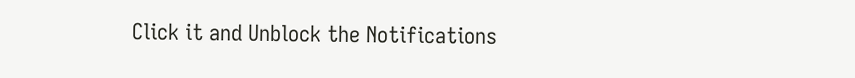Click it and Unblock the Notifications